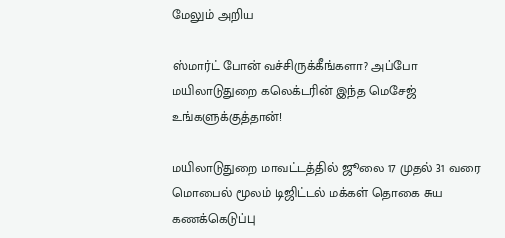மேலும் அறிய

ஸ்மார்ட் போன் வச்சிருக்கீங்களா? அப்போ மயிலாடுதுறை கலெக்டரின் இந்த மெசேஜ் உங்களுக்குத்தான்!

மயிலாடுதுறை மாவட்டத்தில் ஜூலை 17 முதல் 31 வரை மொபைல் மூலம் டிஜிட்டல் மக்கள் தொகை சுய கணக்கெடுப்பு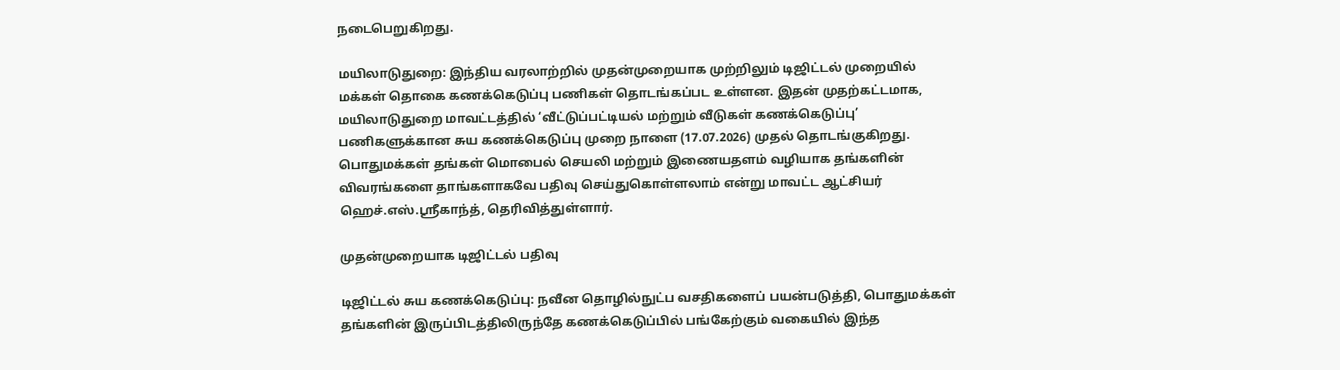நடைபெறுகிறது.

மயிலாடுதுறை: இந்திய வரலாற்றில் முதன்முறையாக முற்றிலும் டிஜிட்டல் முறையில் மக்கள் தொகை கணக்கெடுப்பு பணிகள் தொடங்கப்பட உள்ளன. இதன் முதற்கட்டமாக, மயிலாடுதுறை மாவட்டத்தில் ‘வீட்டுப்பட்டியல் மற்றும் வீடுகள் கணக்கெடுப்பு’ பணிகளுக்கான சுய கணக்கெடுப்பு முறை நாளை (17.07.2026) முதல் தொடங்குகிறது. பொதுமக்கள் தங்கள் மொபைல் செயலி மற்றும் இணையதளம் வழியாக தங்களின் விவரங்களை தாங்களாகவே பதிவு செய்துகொள்ளலாம் என்று மாவட்ட ஆட்சியர் ஹெச்.எஸ்.ஸ்ரீகாந்த், தெரிவித்துள்ளார்.

முதன்முறையாக டிஜிட்டல் பதிவு

டிஜிட்டல் சுய கணக்கெடுப்பு: நவீன தொழில்நுட்ப வசதிகளைப் பயன்படுத்தி, பொதுமக்கள் தங்களின் இருப்பிடத்திலிருந்தே கணக்கெடுப்பில் பங்கேற்கும் வகையில் இந்த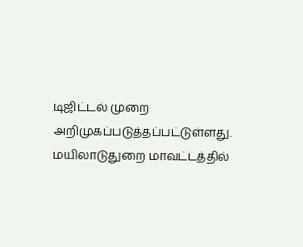டிஜிட்டல் முறை அறிமுகப்படுத்தப்பட்டுள்ளது. மயிலாடுதுறை மாவட்டத்தில்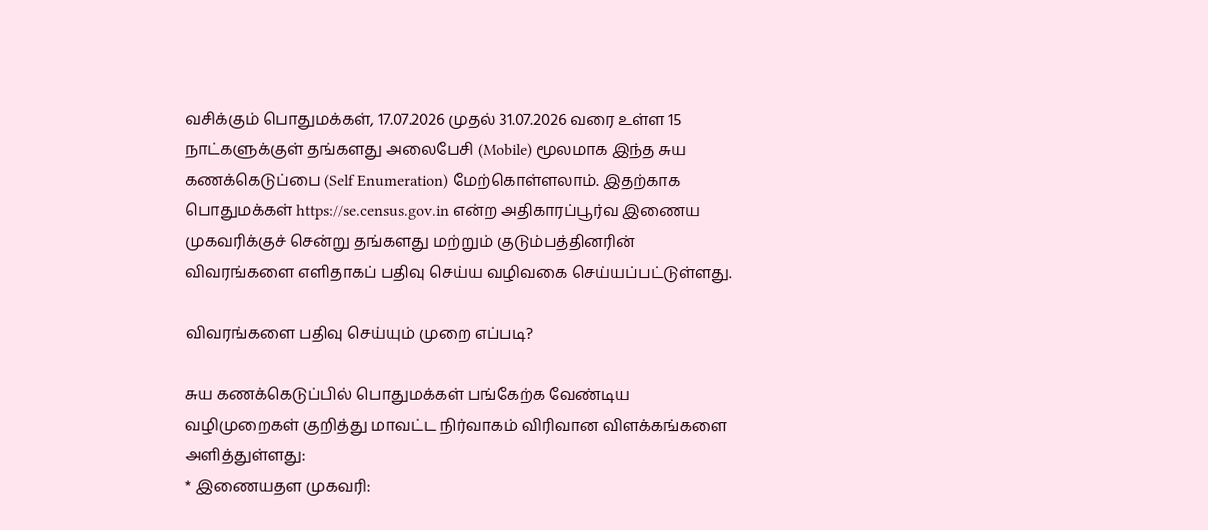வசிக்கும் பொதுமக்கள், 17.07.2026 முதல் 31.07.2026 வரை உள்ள 15 நாட்களுக்குள் தங்களது அலைபேசி (Mobile) மூலமாக இந்த சுய கணக்கெடுப்பை (Self Enumeration) மேற்கொள்ளலாம். இதற்காக பொதுமக்கள் https://se.census.gov.in என்ற அதிகாரப்பூர்வ இணைய முகவரிக்குச் சென்று தங்களது மற்றும் குடும்பத்தினரின் விவரங்களை எளிதாகப் பதிவு செய்ய வழிவகை செய்யப்பட்டுள்ளது.

விவரங்களை பதிவு செய்யும் முறை எப்படி?

சுய கணக்கெடுப்பில் பொதுமக்கள் பங்கேற்க வேண்டிய வழிமுறைகள் குறித்து மாவட்ட நிர்வாகம் விரிவான விளக்கங்களை அளித்துள்ளது:
* இணையதள முகவரி: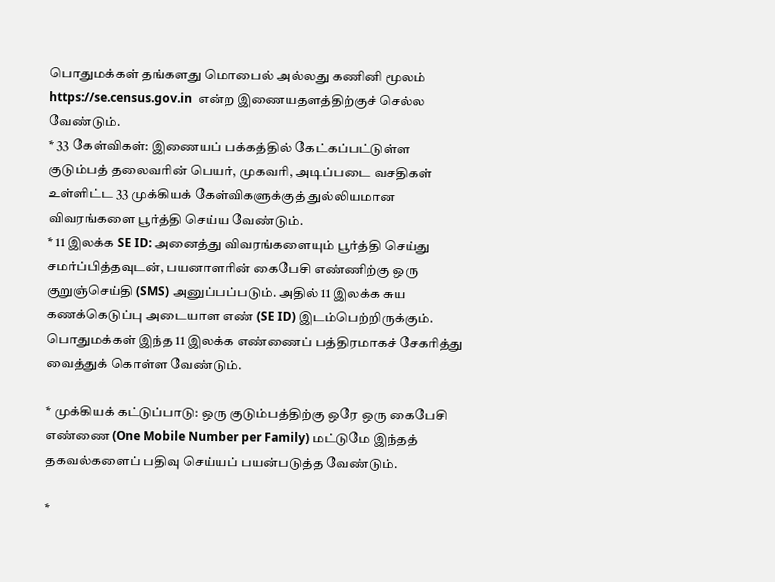பொதுமக்கள் தங்களது மொபைல் அல்லது கணினி மூலம் https://se.census.gov.in  என்ற இணையதளத்திற்குச் செல்ல வேண்டும்.
* 33 கேள்விகள்: இணையப் பக்கத்தில் கேட்கப்பட்டுள்ள குடும்பத் தலைவரின் பெயர், முகவரி, அடிப்படை வசதிகள் உள்ளிட்ட 33 முக்கியக் கேள்விகளுக்குத் துல்லியமான விவரங்களை பூர்த்தி செய்ய வேண்டும்.
* 11 இலக்க SE ID: அனைத்து விவரங்களையும் பூர்த்தி செய்து சமர்ப்பித்தவுடன், பயனாளரின் கைபேசி எண்ணிற்கு ஒரு குறுஞ்செய்தி (SMS) அனுப்பப்படும். அதில் 11 இலக்க சுய கணக்கெடுப்பு அடையாள எண் (SE ID) இடம்பெற்றிருக்கும். பொதுமக்கள் இந்த 11 இலக்க எண்ணைப் பத்திரமாகச் சேகரித்து வைத்துக் கொள்ள வேண்டும்.

* முக்கியக் கட்டுப்பாடு: ஒரு குடும்பத்திற்கு ஒரே ஒரு கைபேசி எண்ணை (One Mobile Number per Family) மட்டுமே இந்தத் தகவல்களைப் பதிவு செய்யப் பயன்படுத்த வேண்டும்.

*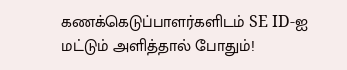கணக்கெடுப்பாளர்களிடம் SE ID-ஐ மட்டும் அளித்தால் போதும்!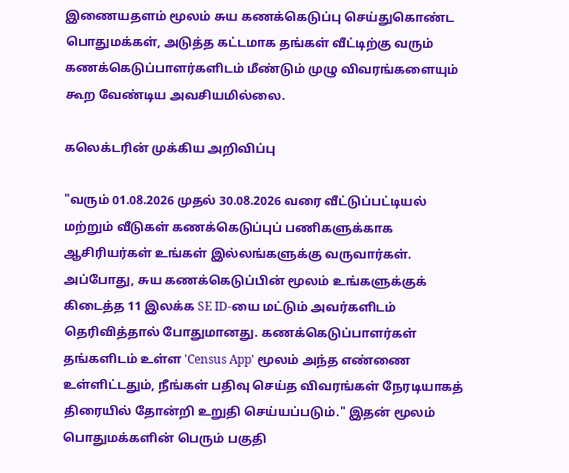இணையதளம் மூலம் சுய கணக்கெடுப்பு செய்துகொண்ட பொதுமக்கள், அடுத்த கட்டமாக தங்கள் வீட்டிற்கு வரும் கணக்கெடுப்பாளர்களிடம் மீண்டும் முழு விவரங்களையும் கூற வேண்டிய அவசியமில்லை.

கலெக்டரின் முக்கிய அறிவிப்பு

"வரும் 01.08.2026 முதல் 30.08.2026 வரை வீட்டுப்பட்டியல் மற்றும் வீடுகள் கணக்கெடுப்புப் பணிகளுக்காக ஆசிரியர்கள் உங்கள் இல்லங்களுக்கு வருவார்கள். அப்போது, சுய கணக்கெடுப்பின் மூலம் உங்களுக்குக் கிடைத்த 11 இலக்க SE ID-யை மட்டும் அவர்களிடம் தெரிவித்தால் போதுமானது. கணக்கெடுப்பாளர்கள் தங்களிடம் உள்ள 'Census App' மூலம் அந்த எண்ணை உள்ளிட்டதும், நீங்கள் பதிவு செய்த விவரங்கள் நேரடியாகத் திரையில் தோன்றி உறுதி செய்யப்படும்." இதன் மூலம் பொதுமக்களின் பெரும் பகுதி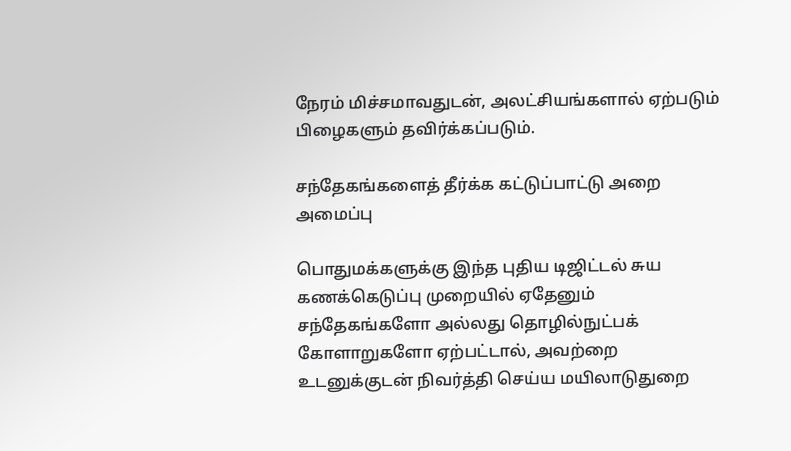நேரம் மிச்சமாவதுடன், அலட்சியங்களால் ஏற்படும் பிழைகளும் தவிர்க்கப்படும்.

சந்தேகங்களைத் தீர்க்க கட்டுப்பாட்டு அறை அமைப்பு

பொதுமக்களுக்கு இந்த புதிய டிஜிட்டல் சுய கணக்கெடுப்பு முறையில் ஏதேனும் சந்தேகங்களோ அல்லது தொழில்நுட்பக் கோளாறுகளோ ஏற்பட்டால், அவற்றை உடனுக்குடன் நிவர்த்தி செய்ய மயிலாடுதுறை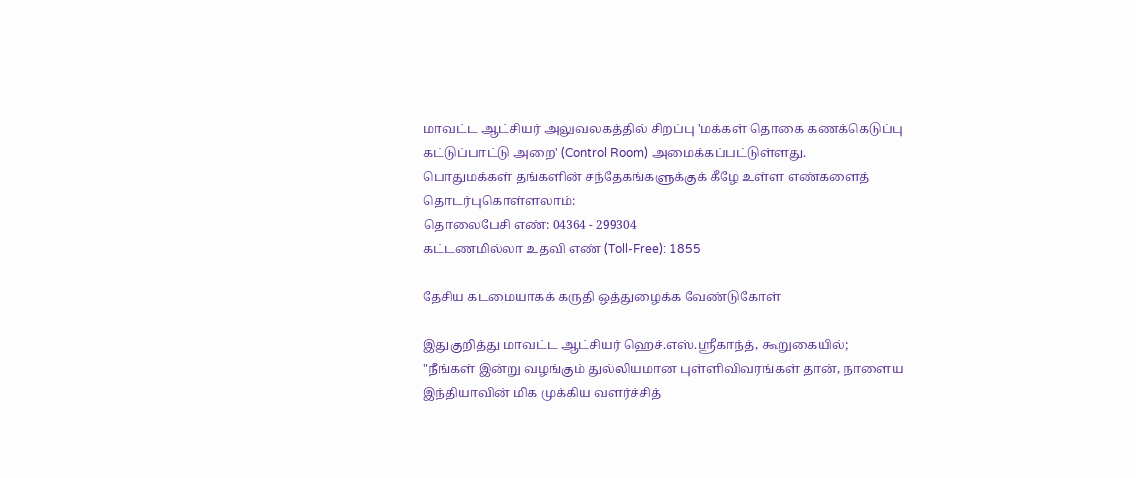மாவட்ட ஆட்சியர் அலுவலகத்தில் சிறப்பு 'மக்கள் தொகை கணக்கெடுப்பு கட்டுப்பாட்டு அறை' (Control Room) அமைக்கப்பட்டுள்ளது.
பொதுமக்கள் தங்களின் சந்தேகங்களுக்குக் கீழே உள்ள எண்களைத் தொடர்புகொள்ளலாம்:
தொலைபேசி எண்: 04364 - 299304
கட்டணமில்லா உதவி எண் (Toll-Free): 1855

தேசிய கடமையாகக் கருதி ஒத்துழைக்க வேண்டுகோள்

இதுகுறித்து மாவட்ட ஆட்சியர் ஹெச்.எஸ்.ஸ்ரீகாந்த், கூறுகையில்;
"நீங்கள் இன்று வழங்கும் துல்லியமான புள்ளிவிவரங்கள் தான், நாளைய இந்தியாவின் மிக முக்கிய வளர்ச்சித்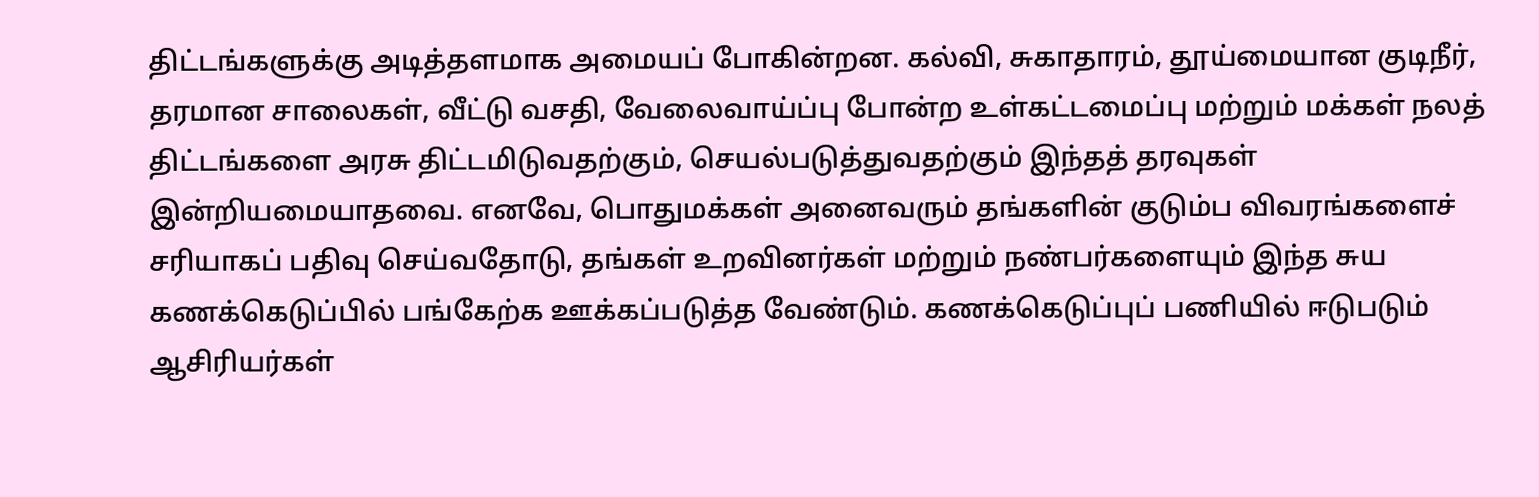திட்டங்களுக்கு அடித்தளமாக அமையப் போகின்றன. கல்வி, சுகாதாரம், தூய்மையான குடிநீர், தரமான சாலைகள், வீட்டு வசதி, வேலைவாய்ப்பு போன்ற உள்கட்டமைப்பு மற்றும் மக்கள் நலத் திட்டங்களை அரசு திட்டமிடுவதற்கும், செயல்படுத்துவதற்கும் இந்தத் தரவுகள் இன்றியமையாதவை. எனவே, பொதுமக்கள் அனைவரும் தங்களின் குடும்ப விவரங்களைச் சரியாகப் பதிவு செய்வதோடு, தங்கள் உறவினர்கள் மற்றும் நண்பர்களையும் இந்த சுய கணக்கெடுப்பில் பங்கேற்க ஊக்கப்படுத்த வேண்டும். கணக்கெடுப்புப் பணியில் ஈடுபடும் ஆசிரியர்கள்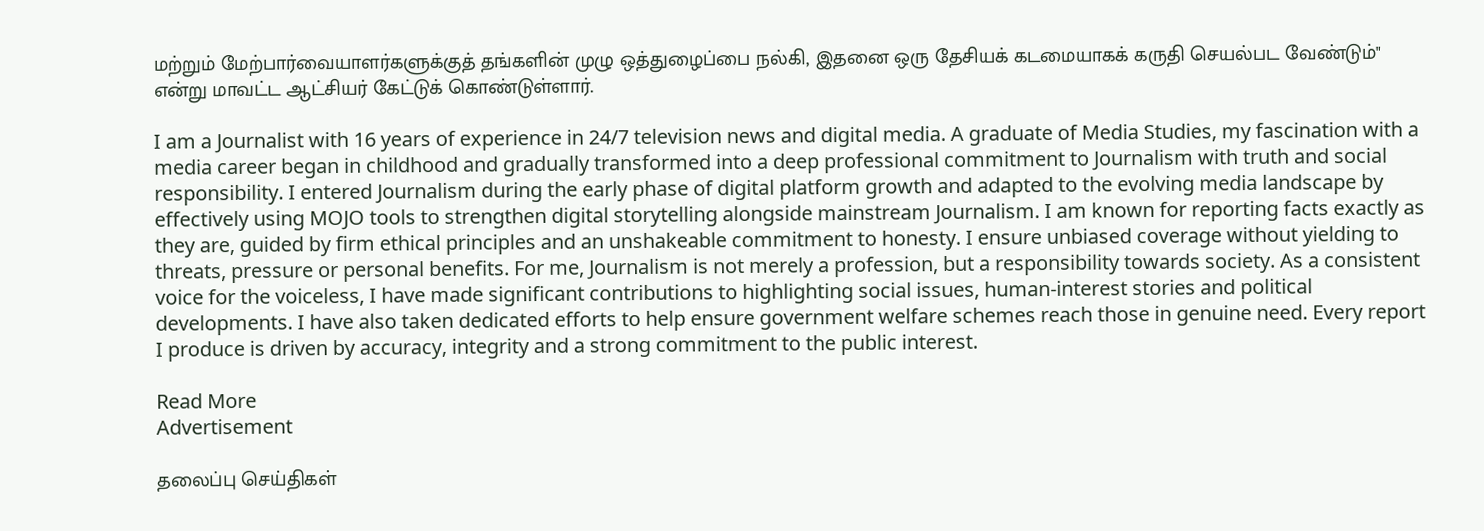மற்றும் மேற்பார்வையாளர்களுக்குத் தங்களின் முழு ஒத்துழைப்பை நல்கி, இதனை ஒரு தேசியக் கடமையாகக் கருதி செயல்பட வேண்டும்" என்று மாவட்ட ஆட்சியர் கேட்டுக் கொண்டுள்ளார்.

I am a Journalist with 16 years of experience in 24/7 television news and digital media. A graduate of Media Studies, my fascination with a media career began in childhood and gradually transformed into a deep professional commitment to Journalism with truth and social responsibility. I entered Journalism during the early phase of digital platform growth and adapted to the evolving media landscape by effectively using MOJO tools to strengthen digital storytelling alongside mainstream Journalism. I am known for reporting facts exactly as they are, guided by firm ethical principles and an unshakeable commitment to honesty. I ensure unbiased coverage without yielding to threats, pressure or personal benefits. For me, Journalism is not merely a profession, but a responsibility towards society. As a consistent voice for the voiceless, I have made significant contributions to highlighting social issues, human-interest stories and political developments. I have also taken dedicated efforts to help ensure government welfare schemes reach those in genuine need. Every report I produce is driven by accuracy, integrity and a strong commitment to the public interest.

Read More
Advertisement

தலைப்பு செய்திகள்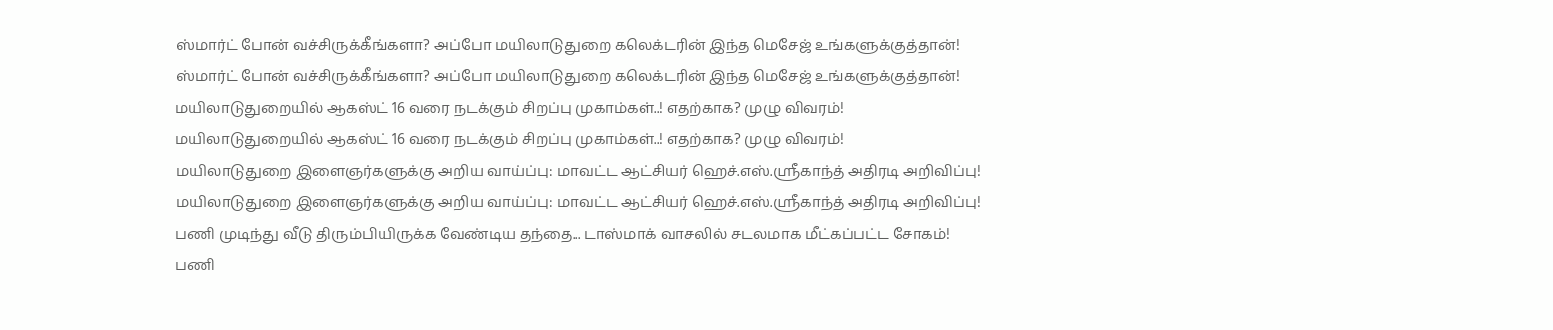ஸ்மார்ட் போன் வச்சிருக்கீங்களா? அப்போ மயிலாடுதுறை கலெக்டரின் இந்த மெசேஜ் உங்களுக்குத்தான்!
ஸ்மார்ட் போன் வச்சிருக்கீங்களா? அப்போ மயிலாடுதுறை கலெக்டரின் இந்த மெசேஜ் உங்களுக்குத்தான்!
மயிலாடுதுறையில் ஆகஸ்ட் 16 வரை நடக்கும் சிறப்பு முகாம்கள்..! எதற்காக? முழு விவரம்!
மயிலாடுதுறையில் ஆகஸ்ட் 16 வரை நடக்கும் சிறப்பு முகாம்கள்..! எதற்காக? முழு விவரம்!
மயிலாடுதுறை இளைஞர்களுக்கு அறிய வாய்ப்பு: மாவட்ட ஆட்சியர் ஹெச்.எஸ்.ஸ்ரீகாந்த் அதிரடி அறிவிப்பு!
மயிலாடுதுறை இளைஞர்களுக்கு அறிய வாய்ப்பு: மாவட்ட ஆட்சியர் ஹெச்.எஸ்.ஸ்ரீகாந்த் அதிரடி அறிவிப்பு!
பணி முடிந்து வீடு திரும்பியிருக்க வேண்டிய தந்தை... டாஸ்மாக் வாசலில் சடலமாக மீட்கப்பட்ட சோகம்!
பணி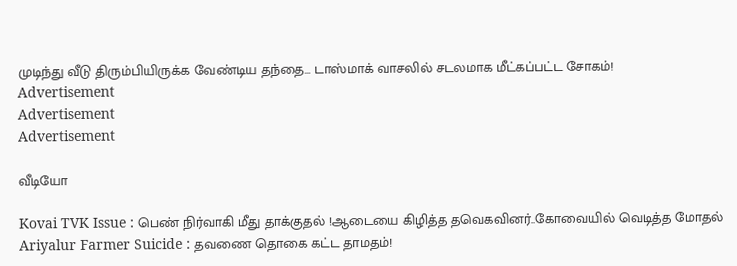முடிந்து வீடு திரும்பியிருக்க வேண்டிய தந்தை... டாஸ்மாக் வாசலில் சடலமாக மீட்கப்பட்ட சோகம்!
Advertisement
Advertisement
Advertisement

வீடியோ

Kovai TVK Issue : பெண் நிர்வாகி மீது தாக்குதல் !ஆடையை கிழித்த தவெகவினர்..கோவையில் வெடித்த மோதல்
Ariyalur Farmer Suicide : தவணை தொகை கட்ட தாமதம்!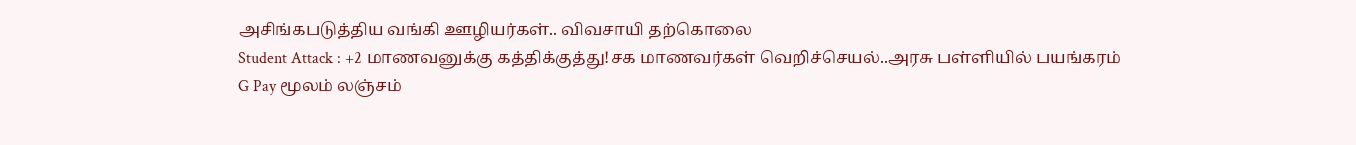அசிங்கபடுத்திய வங்கி ஊழியர்கள்.. விவசாயி தற்கொலை
Student Attack : +2 மாணவனுக்கு கத்திக்குத்து!சக மாணவர்கள் வெறிச்செயல்..அரசு பள்ளியில் பயங்கரம்
G Pay மூலம் லஞ்சம்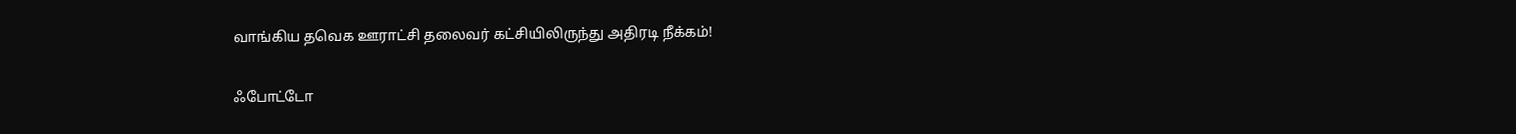வாங்கிய தவெக ஊராட்சி தலைவர் கட்சியிலிருந்து அதிரடி நீக்கம்!

ஃபோட்டோ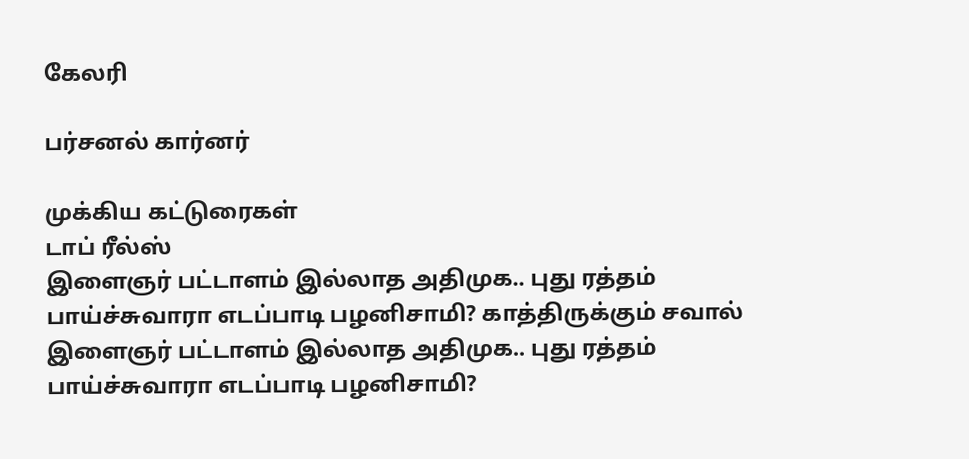கேலரி

பர்சனல் கார்னர்

முக்கிய கட்டுரைகள்
டாப் ரீல்ஸ்
இளைஞர் பட்டாளம் இல்லாத அதிமுக.. புது ரத்தம் பாய்ச்சுவாரா எடப்பாடி பழனிசாமி? காத்திருக்கும் சவால்
இளைஞர் பட்டாளம் இல்லாத அதிமுக.. புது ரத்தம் பாய்ச்சுவாரா எடப்பாடி பழனிசாமி?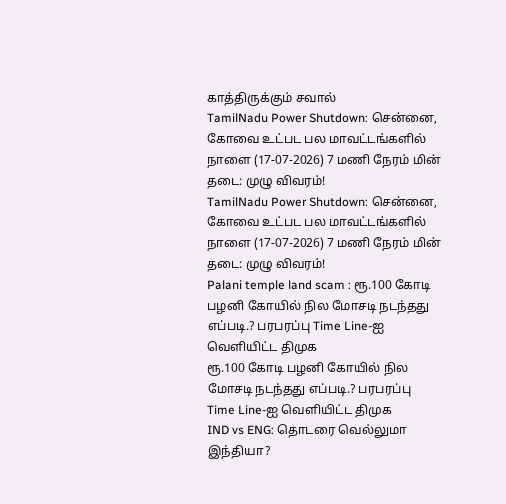காத்திருக்கும் சவால்
TamilNadu Power Shutdown: சென்னை, கோவை உட்பட பல மாவட்டங்களில் நாளை (17-07-2026) 7 மணி நேரம் மின் தடை: முழு விவரம்!
TamilNadu Power Shutdown: சென்னை, கோவை உட்பட பல மாவட்டங்களில் நாளை (17-07-2026) 7 மணி நேரம் மின் தடை: முழு விவரம்!
Palani temple land scam : ரூ.100 கோடி பழனி கோயில் நில மோசடி நடந்தது எப்படி.? பரபரப்பு Time Line-ஐ வெளியிட்ட திமுக
ரூ.100 கோடி பழனி கோயில் நில மோசடி நடந்தது எப்படி.? பரபரப்பு Time Line-ஐ வெளியிட்ட திமுக
IND vs ENG: தொடரை வெல்லுமா இந்தியா?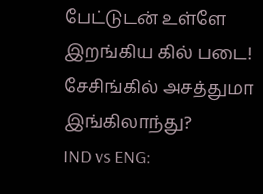பேட்டுடன் உள்ளே இறங்கிய கில் படை! சேசிங்கில் அசத்துமா இங்கிலாந்து?
IND vs ENG: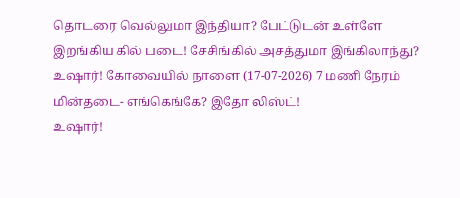தொடரை வெல்லுமா இந்தியா? பேட்டுடன் உள்ளே இறங்கிய கில் படை! சேசிங்கில் அசத்துமா இங்கிலாந்து?
உஷார்! கோவையில் நாளை (17-07-2026) 7 மணி நேரம் மின்தடை- எங்கெங்கே? இதோ லிஸ்ட்!
உஷார்!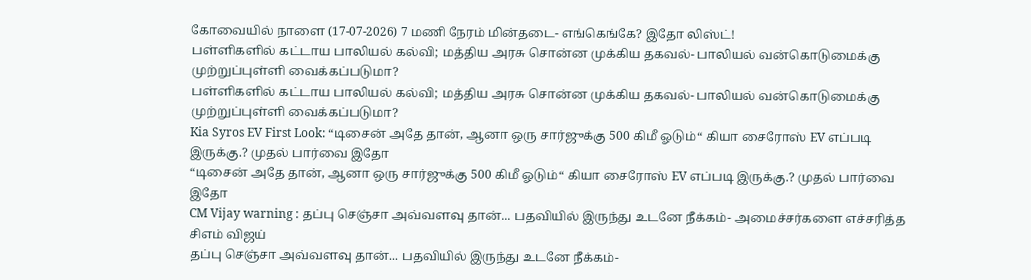கோவையில் நாளை (17-07-2026) 7 மணி நேரம் மின்தடை- எங்கெங்கே? இதோ லிஸ்ட்!
பள்ளிகளில் கட்டாய பாலியல் கல்வி; மத்திய அரசு சொன்ன முக்கிய தகவல்- பாலியல் வன்கொடுமைக்கு முற்றுப்புள்ளி வைக்கப்படுமா?
பள்ளிகளில் கட்டாய பாலியல் கல்வி; மத்திய அரசு சொன்ன முக்கிய தகவல்- பாலியல் வன்கொடுமைக்கு முற்றுப்புள்ளி வைக்கப்படுமா?
Kia Syros EV First Look: “டிசைன் அதே தான், ஆனா ஒரு சார்ஜுக்கு 500 கிமீ ஓடும்“ கியா சைரோஸ் EV எப்படி இருக்கு.? முதல் பார்வை இதோ
“டிசைன் அதே தான், ஆனா ஒரு சார்ஜுக்கு 500 கிமீ ஓடும்“ கியா சைரோஸ் EV எப்படி இருக்கு.? முதல் பார்வை இதோ
CM Vijay warning : தப்பு செஞ்சா அவ்வளவு தான்... பதவியில் இருந்து உடனே நீக்கம்- அமைச்சர்களை எச்சரித்த சிஎம் விஜய்
தப்பு செஞ்சா அவ்வளவு தான்... பதவியில் இருந்து உடனே நீக்கம்-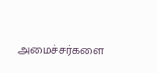அமைச்சர்களை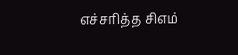எச்சரித்த சிஎம்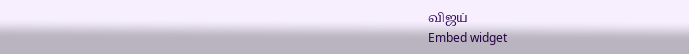விஜய்
Embed widget